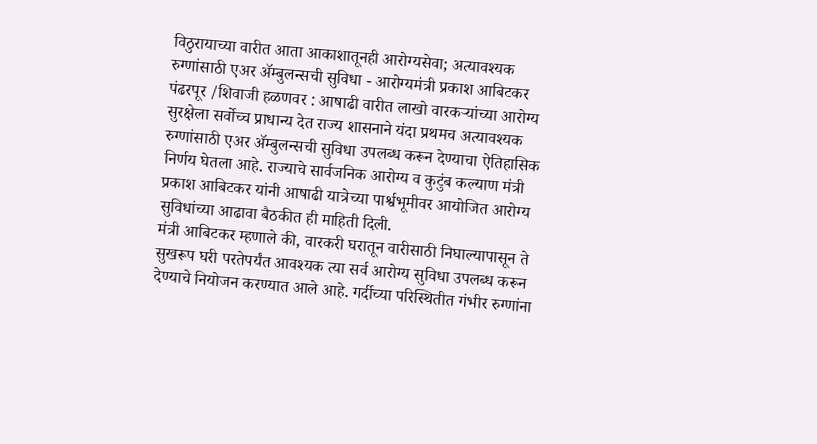विठुरायाच्या वारीत आता आकाशातूनही आरोग्यसेवा; अत्यावश्यक रुग्णांसाठी एअर ॲम्बुलन्सची सुविधा - आरोग्यमंत्री प्रकाश आबिटकर
पंढरपूर /शिवाजी हळणवर : आषाढी वारीत लाखो वारकऱ्यांच्या आरोग्य सुरक्षेला सर्वोच्च प्राधान्य देत राज्य शासनाने यंदा प्रथमच अत्यावश्यक रुग्णांसाठी एअर ॲम्बुलन्सची सुविधा उपलब्ध करून देण्याचा ऐतिहासिक निर्णय घेतला आहे. राज्याचे सार्वजनिक आरोग्य व कुटुंब कल्याण मंत्री प्रकाश आबिटकर यांनी आषाढी यात्रेच्या पार्श्वभूमीवर आयोजित आरोग्य सुविधांच्या आढावा बैठकीत ही माहिती दिली.
मंत्री आबिटकर म्हणाले की, वारकरी घरातून वारीसाठी निघाल्यापासून ते सुखरूप घरी परतेपर्यंत आवश्यक त्या सर्व आरोग्य सुविधा उपलब्ध करून देण्याचे नियोजन करण्यात आले आहे. गर्दीच्या परिस्थितीत गंभीर रुग्णांना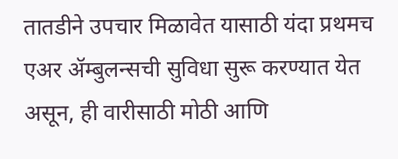तातडीने उपचार मिळावेत यासाठी यंदा प्रथमच एअर ॲम्बुलन्सची सुविधा सुरू करण्यात येत असून, ही वारीसाठी मोठी आणि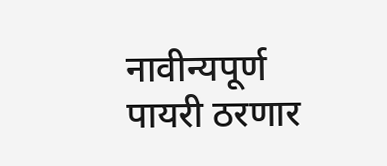नावीन्यपूर्ण पायरी ठरणार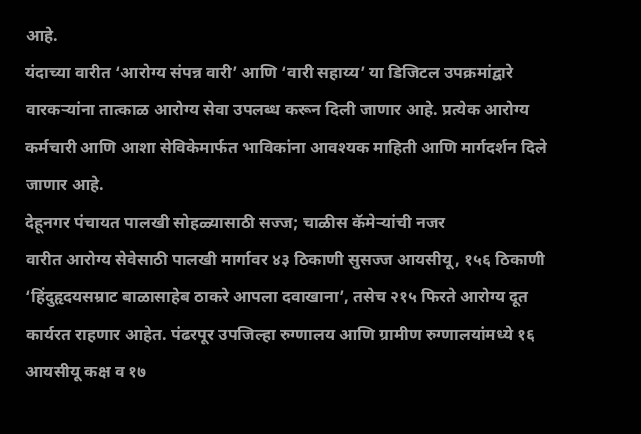आहे.
यंदाच्या वारीत ‘आरोग्य संपन्न वारी’ आणि ‘वारी सहाय्य’ या डिजिटल उपक्रमांद्वारे वारकऱ्यांना तात्काळ आरोग्य सेवा उपलब्ध करून दिली जाणार आहे. प्रत्येक आरोग्य कर्मचारी आणि आशा सेविकेमार्फत भाविकांना आवश्यक माहिती आणि मार्गदर्शन दिले जाणार आहे.
देहूनगर पंचायत पालखी सोहळ्यासाठी सज्ज; चाळीस कॅमेऱ्यांची नजर
वारीत आरोग्य सेवेसाठी पालखी मार्गावर ४३ ठिकाणी सुसज्ज आयसीयू, १५६ ठिकाणी ‘हिंदुहृदयसम्राट बाळासाहेब ठाकरे आपला दवाखाना’, तसेच २१५ फिरते आरोग्य दूत कार्यरत राहणार आहेत. पंढरपूर उपजिल्हा रुग्णालय आणि ग्रामीण रुग्णालयांमध्ये १६ आयसीयू कक्ष व १७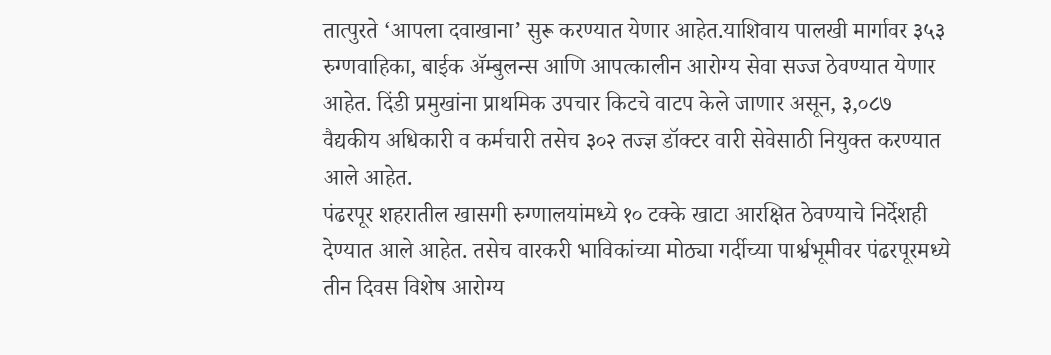तात्पुरते ‘आपला दवाखाना’ सुरू करण्यात येणार आहेत.याशिवाय पालखी मार्गावर ३५३ रुग्णवाहिका, बाईक ॲम्बुलन्स आणि आपत्कालीन आरोग्य सेवा सज्ज ठेवण्यात येणार आहेत. दिंडी प्रमुखांना प्राथमिक उपचार किटचे वाटप केले जाणार असून, ३,०८७ वैद्यकीय अधिकारी व कर्मचारी तसेच ३०२ तज्ज्ञ डॉक्टर वारी सेवेसाठी नियुक्त करण्यात आले आहेत.
पंढरपूर शहरातील खासगी रुग्णालयांमध्ये १० टक्के खाटा आरक्षित ठेवण्याचे निर्देशही देण्यात आले आहेत. तसेच वारकरी भाविकांच्या मोठ्या गर्दीच्या पार्श्वभूमीवर पंढरपूरमध्ये तीन दिवस विशेष आरोग्य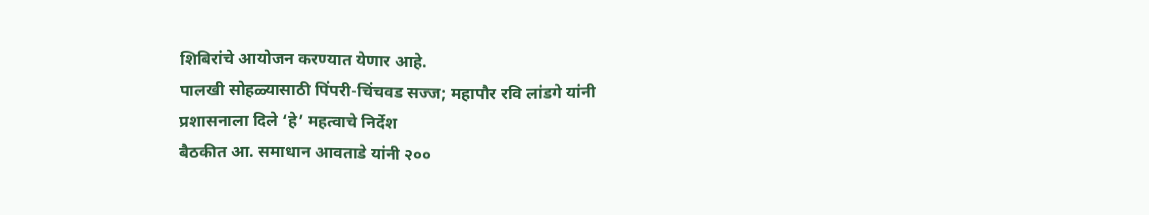शिबिरांचे आयोजन करण्यात येणार आहे.
पालखी सोहळ्यासाठी पिंपरी-चिंचवड सज्ज; महापौर रवि लांडगे यांनी प्रशासनाला दिले ‘हे’ महत्वाचे निर्देश
बैठकीत आ. समाधान आवताडे यांनी २००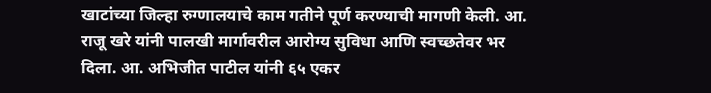खाटांच्या जिल्हा रुग्णालयाचे काम गतीने पूर्ण करण्याची मागणी केली. आ. राजू खरे यांनी पालखी मार्गावरील आरोग्य सुविधा आणि स्वच्छतेवर भर दिला. आ. अभिजीत पाटील यांनी ६५ एकर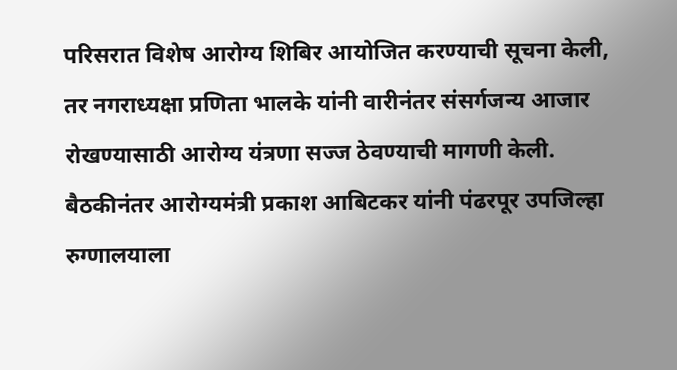परिसरात विशेष आरोग्य शिबिर आयोजित करण्याची सूचना केली, तर नगराध्यक्षा प्रणिता भालके यांनी वारीनंतर संसर्गजन्य आजार रोखण्यासाठी आरोग्य यंत्रणा सज्ज ठेवण्याची मागणी केली.
बैठकीनंतर आरोग्यमंत्री प्रकाश आबिटकर यांनी पंढरपूर उपजिल्हा रुग्णालयाला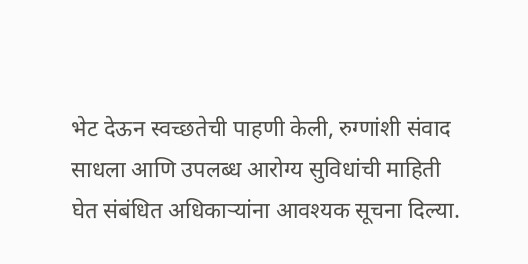भेट देऊन स्वच्छतेची पाहणी केली, रुग्णांशी संवाद साधला आणि उपलब्ध आरोग्य सुविधांची माहिती घेत संबंधित अधिकाऱ्यांना आवश्यक सूचना दिल्या.